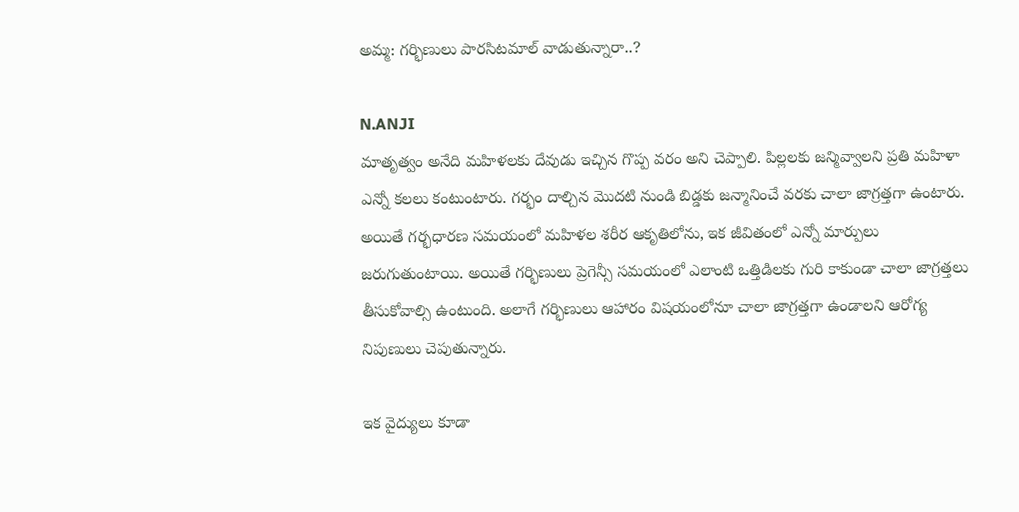అమ్మ: గర్భిణులు పారసిటమాల్‌ వాడుతున్నారా..?

N.ANJI
మాతృత్వం అనేది మహిళలకు దేవుడు ఇచ్చిన గొప్ప వరం అని చెప్పాలి. పిల్లలకు జన్మివ్వాలని ప్రతి మహిళా ఎన్నో కలలు కంటుంటారు. గర్భం దాల్చిన మొదటి నుండి బిడ్డకు జన్మానించే వరకు చాలా జాగ్రత్తగా ఉంటారు. అయితే గర్భధారణ సమయంలో మహిళల శరీర ఆకృతిలోను, ఇక జీవితంలో ఎన్నో మార్పులు జరుగుతుంటాయి. అయితే గర్భిణులు ప్రెగెన్సీ సమయంలో ఎలాంటి ఒత్తిడిలకు గురి కాకుండా చాలా జాగ్రత్తలు తీసుకోవాల్సి ఉంటుంది. అలాగే గర్భిణులు ఆహారం విషయంలోనూ చాలా జాగ్రత్తగా ఉండాలని ఆరోగ్య నిపుణులు చెపుతున్నారు.

ఇక వైద్యులు కూడా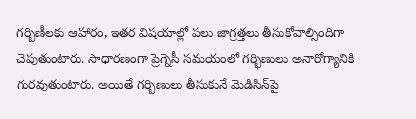గర్బిణీలకు ఆహారం, ఇతర విషయాల్లో పలు జాగ్రత్తలు తీసుకోవాల్సిందిగా చెపుతుంటారు. సాధారణంగా ప్రెగ్నెసీ సమయంలో గర్భిణులు అనారోగ్యానికి గురవుతుంటారు. అయితే గర్బిణులు తీసుకునే మెడిసిన్‌పై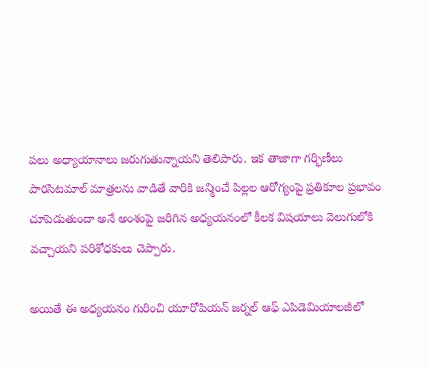పలు అధ్యాయానాలు జరుగుతున్నాయని తెలిపారు. ఇక తాజాగా గర్భిణీలు పారసిటమాల్‌ మాత్రలను వాడితే వారికి జన్మించే పిల్లల ఆరోగ్యంపై ప్రతికూల ప్రభావం చూపెడుతుందా అనే అంశంపై జరిగిన అధ్యయనంలో కీలక విషయాలు వెలుగులోకి వచ్చాయని పరిశోధకులు చెప్పారు.

అయితే ఈ అధ్యయనం గురించి యూరోపియన్ జర్నల్ ఆఫ్ ఎపిడెమియాలజీలో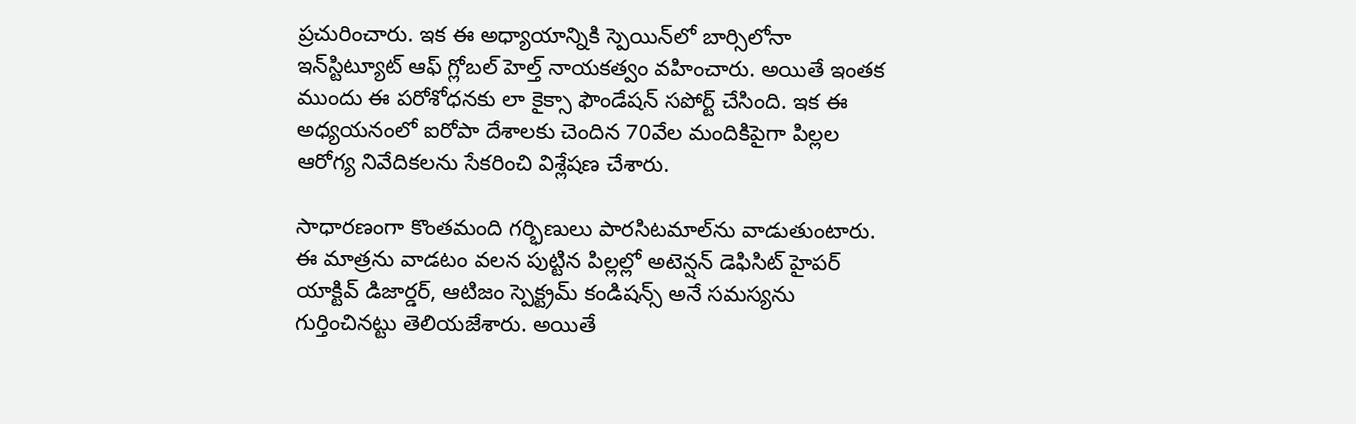ప్రచురించారు. ఇక ఈ అధ్యాయాన్నికి స్పెయిన్‌లో బార్సిలోనా ఇన్‌స్టిట్యూట్ ఆఫ్ గ్లోబల్ హెల్త్ నాయకత్వం వహించారు. అయితే ఇంతక ముందు ఈ పరోశోధనకు లా కైక్సా ఫౌండేషన్ సపోర్ట్‌ చేసింది. ఇక ఈ అధ్యయనంలో ఐరోపా దేశాలకు చెందిన 70వేల మందికిపైగా పిల్లల ఆరోగ్య నివేదికలను సేకరించి విశ్లేషణ చేశారు.

సాధారణంగా కొంతమంది గర్భిణులు పారసిటమాల్‌ను వాడుతుంటారు. ఈ మాత్రను వాడటం వలన పుట్టిన పిల్లల్లో అటెన్షన్‌ డెఫిసిట్‌ హైపర్‌ యాక్టివ్‌ డిజార్డర్‌, ఆటిజం స్పెక్ట్రమ్‌ కండిషన్స్‌ అనే సమస్యను గుర్తించినట్టు తెలియజేశారు. అయితే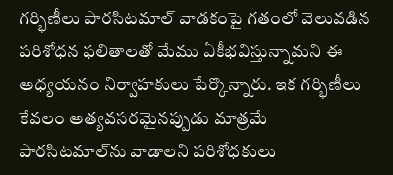గర్భిణీలు పారసిటమాల్ వాడకంపై గతంలో వెలువడిన పరిశోధన ఫలితాలతో మేము ఏకీభవిస్తున్నామని ఈ అధ్యయనం నిర్వాహకులు పేర్కొన్నారు. ఇక గర్భిణీలు కేవలం అత్యవసరమైనప్పుడు మాత్రమే పారసిటమాల్‌ను వాడాలని పరిశోధకులు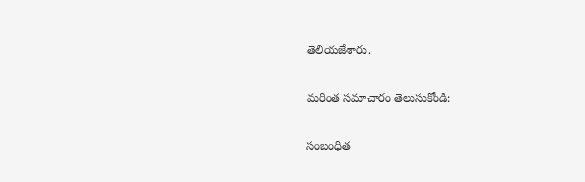తెలియజేశారు.

మరింత సమాచారం తెలుసుకోండి:

సంబంధిత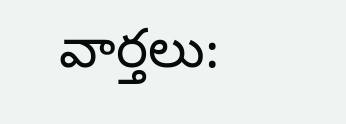వార్తలు: